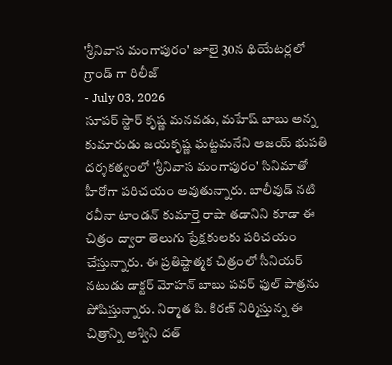'శ్రీనివాస మంగాపురం' జూలై 30న థియేటర్లలో గ్రాండ్ గా రిలీజ్
- July 03, 2026
సూపర్ స్టార్ కృష్ణ మనవడు, మహేష్ బాబు అన్న కుమారుడు జయకృష్ణ ఘట్టమనేని అజయ్ భుపతి దర్శకత్వంలో 'శ్రీనివాస మంగాపురం' సినిమాతో హీరోగా పరిచయం అవుతున్నారు. బాలీవుడ్ నటి రవీనా టాండన్ కుమార్తె రాషా తడానిని కూడా ఈ చిత్రం ద్వారా తెలుగు ప్రేక్షకులకు పరిచయం చేస్తున్నారు. ఈ ప్రతిష్టాత్మక చిత్రంలో సీనియర్ నటుడు డాక్టర్ మోహన్ బాబు పవర్ ఫుల్ పాత్రను పోషిస్తున్నారు. నిర్మాత పి. కిరణ్ నిర్మిస్తున్న ఈ చిత్రాన్ని అశ్విని దత్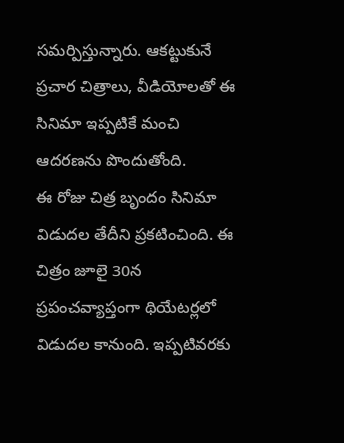సమర్పిస్తున్నారు. ఆకట్టుకునే ప్రచార చిత్రాలు, వీడియోలతో ఈ సినిమా ఇప్పటికే మంచి ఆదరణను పొందుతోంది.
ఈ రోజు చిత్ర బృందం సినిమా విడుదల తేదీని ప్రకటించింది. ఈ చిత్రం జూలై 30న ప్రపంచవ్యాప్తంగా థియేటర్లలో విడుదల కానుంది. ఇప్పటివరకు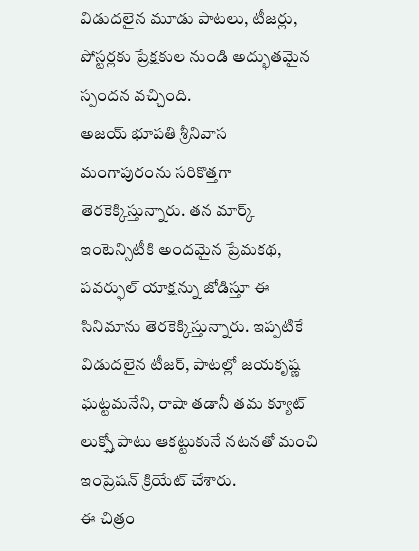విడుదలైన మూడు పాటలు, టీజర్లు, పోస్టర్లకు ప్రేక్షకుల నుండి అద్భుతమైన స్పందన వచ్చింది.
అజయ్ భూపతి శ్రీనివాస మంగాపురంను సరికొత్తగా తెరకెక్కిస్తున్నారు. తన మార్క్ ఇంటెన్సిటీకి అందమైన ప్రేమకథ, పవర్ఫుల్ యాక్షన్ను జోడిస్తూ ఈ సినిమాను తెరకెక్కిస్తున్నారు. ఇప్పటికే విడుదలైన టీజర్, పాటల్లో జయకృష్ణ ఘట్టమనేని, రాషా తడానీ తమ క్యూట్ లుక్స్తో పాటు ఆకట్టుకునే నటనతో మంచి ఇంప్రెషన్ క్రియేట్ చేశారు.
ఈ చిత్రం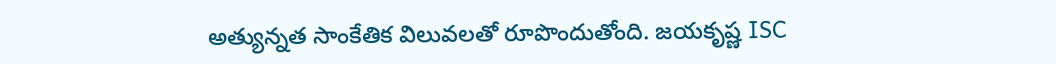అత్యున్నత సాంకేతిక విలువలతో రూపొందుతోంది. జయకృష్ణ ISC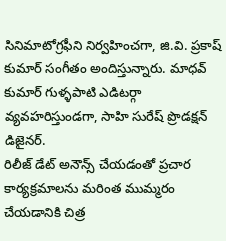సినిమాటోగ్రఫీని నిర్వహించగా, జి.వి. ప్రకాష్ కుమార్ సంగీతం అందిస్తున్నారు. మాధవ్ కుమార్ గుళ్ళపాటి ఎడిటర్గా వ్యవహరిస్తుండగా, సాహి సురేష్ ప్రొడక్షన్ డిజైనర్.
రిలీజ్ డేట్ అనౌన్స్ చేయడంతో ప్రచార కార్యక్రమాలను మరింత ముమ్మరం చేయడానికి చిత్ర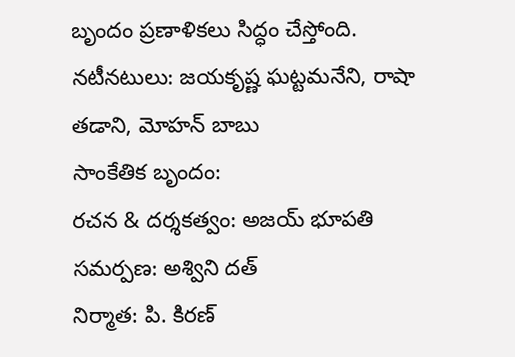బృందం ప్రణాళికలు సిద్ధం చేస్తోంది.
నటీనటులు: జయకృష్ణ ఘట్టమనేని, రాషా తడాని, మోహన్ బాబు
సాంకేతిక బృందం:
రచన & దర్శకత్వం: అజయ్ భూపతి
సమర్పణ: అశ్విని దత్
నిర్మాత: పి. కిరణ్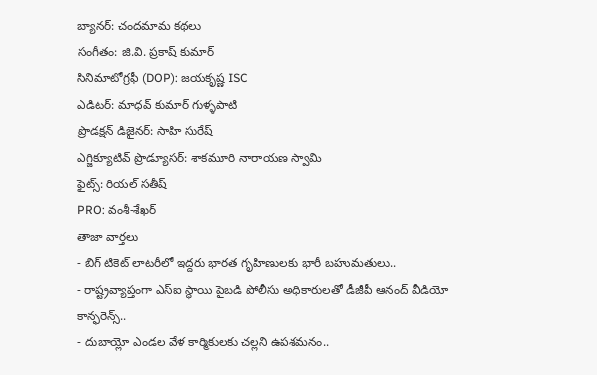బ్యానర్: చందమామ కథలు
సంగీతం: జి.వి. ప్రకాష్ కుమార్
సినిమాటోగ్రఫీ (DOP): జయకృష్ణ ISC
ఎడిటర్: మాధవ్ కుమార్ గుళ్ళపాటి
ప్రొడక్షన్ డిజైనర్: సాహి సురేష్
ఎగ్జిక్యూటివ్ ప్రొడ్యూసర్: శాకమూరి నారాయణ స్వామి
ఫైట్స్: రియల్ సతీష్
PRO: వంశీ-శేఖర్
తాజా వార్తలు
- బిగ్ టికెట్ లాటరీలో ఇద్దరు భారత గృహిణులకు భారీ బహుమతులు..
- రాష్ట్రవ్యాప్తంగా ఎస్ఐ స్థాయి పైబడి పోలీసు అధికారులతో డీజీపీ ఆనంద్ వీడియో కాన్ఫరెన్స్..
- దుబాయ్లో ఎండల వేళ కార్మికులకు చల్లని ఉపశమనం..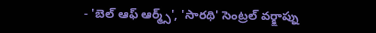- 'బెల్ ఆఫ్ ఆర్మ్స్', 'సారథి' సెంట్రల్ వర్క్షాప్ను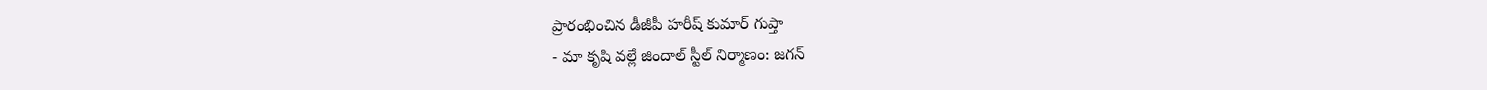ప్రారంభించిన డీజీపీ హరీష్ కుమార్ గుప్తా
- మా కృషి వల్లే జిందాల్ స్టీల్ నిర్మాణం: జగన్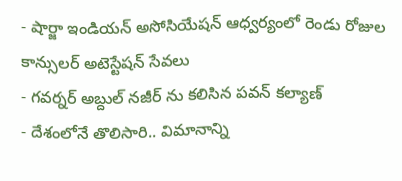- షార్జా ఇండియన్ అసోసియేషన్ ఆధ్వర్యంలో రెండు రోజుల కాన్సులర్ అటెస్టేషన్ సేవలు
- గవర్నర్ అబ్దుల్ నజీర్ ను కలిసిన పవన్ కల్యాణ్
- దేశంలోనే తొలిసారి.. విమానాన్ని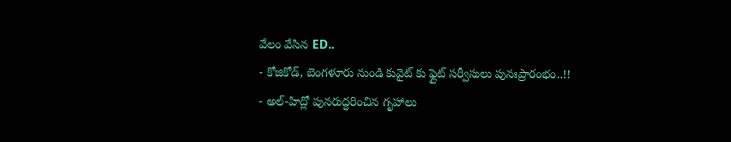వేలం వేసిన ED..
- కోజికోడ్, బెంగళూరు నుండి కువైట్ కు ఫ్లైట్ సర్వీసులు పునఃప్రారంభం..!!
- అల్-హిద్లో పునరుద్ధరించిన గృహాలు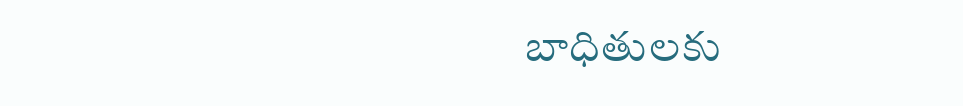బాధితులకు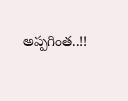అప్పగింత..!!